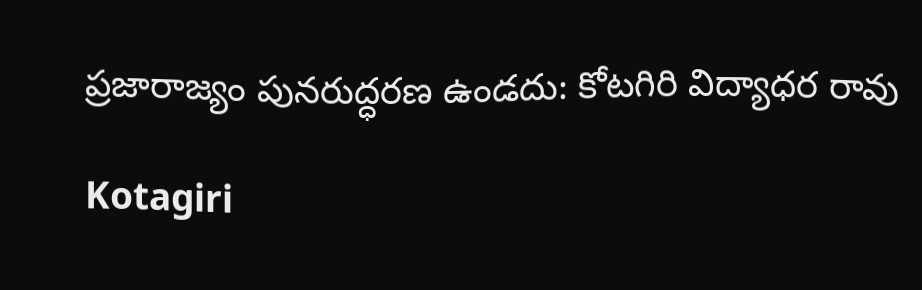ప్రజారాజ్యం పునరుద్ధరణ ఉండదు: కోటగిరి విద్యాధర రావు

Kotagiri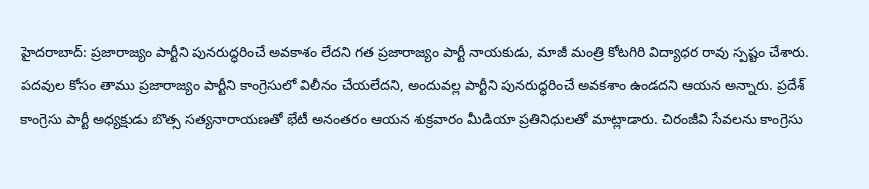హైదరాబాద్: ప్రజారాజ్యం పార్టీని పునరుద్ధరించే అవకాశం లేదని గత ప్రజారాజ్యం పార్టీ నాయకుడు, మాజీ మంత్రి కోటగిరి విద్యాధర రావు స్పష్టం చేశారు. పదవుల కోసం తాము ప్రజారాజ్యం పార్టీని కాంగ్రెసులో విలీనం చేయలేదని, అందువల్ల పార్టీని పునరుద్ధరించే అవకశాం ఉండదని ఆయన అన్నారు. ప్రదేశ్ కాంగ్రెసు పార్టీ అధ్యక్షుడు బొత్స సత్యనారాయణతో భేటీ అనంతరం ఆయన శుక్రవారం మీడియా ప్రతినిధులతో మాట్లాడారు. చిరంజీవి సేవలను కాంగ్రెసు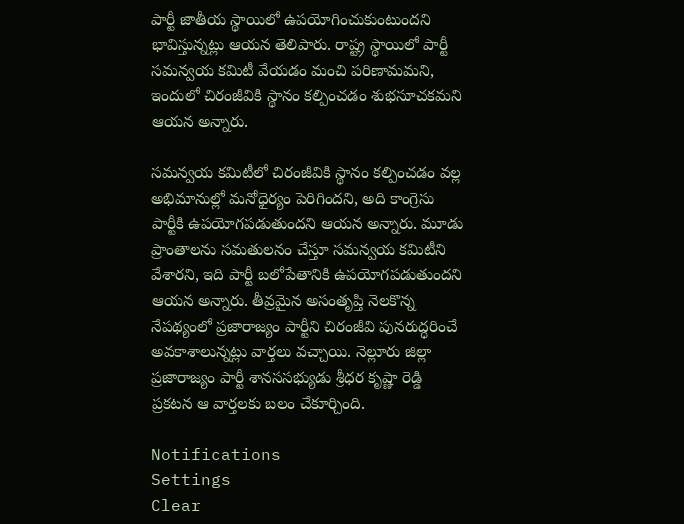పార్టీ జాతీయ స్థాయిలో ఉపయోగించుకుంటుందని భావిస్తున్నట్లు ఆయన తెలిపారు. రాష్ట్ర స్థాయిలో పార్టీ సమన్వయ కమిటీ వేయడం మంచి పరిణామమని, ఇందులో చిరంజీవికి స్థానం కల్పించడం శుభసూచకమని ఆయన అన్నారు.

సమన్వయ కమిటీలో చిరంజీవికి స్థానం కల్పించడం వల్ల అభిమానుల్లో మనోధైర్యం పెరిగిందని, అది కాంగ్రెసు పార్టీకి ఉపయోగపడుతుందని ఆయన అన్నారు. మూడు ప్రాంతాలను సమతులనం చేస్తూ సమన్వయ కమిటీని వేశారని, ఇది పార్టీ బలోపేతానికి ఉపయోగపడుతుందని ఆయన అన్నారు. తీవ్రమైన అసంతృప్తి నెలకొన్న నేపథ్యంలో ప్రజారాజ్యం పార్టీని చిరంజీవి పునరుద్ధరించే అవకాశాలున్నట్లు వార్తలు వచ్చాయి. నెల్లూరు జిల్లా ప్రజారాజ్యం పార్టీ శానససభ్యుడు శ్రీధర కృష్ణా రెడ్డి ప్రకటన ఆ వార్తలకు బలం చేకూర్చింది.

Notifications
Settings
Clear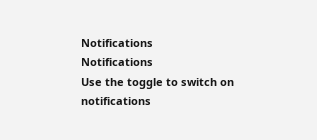Notifications
Notifications
Use the toggle to switch on notifications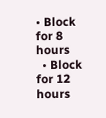• Block for 8 hours
  • Block for 12 hours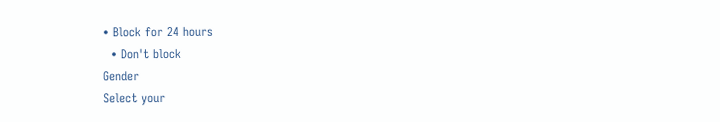• Block for 24 hours
  • Don't block
Gender
Select your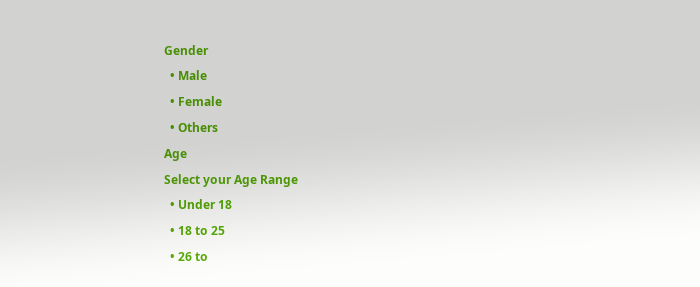Gender
  • Male
  • Female
  • Others
Age
Select your Age Range
  • Under 18
  • 18 to 25
  • 26 to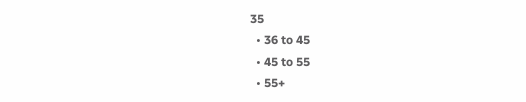35
  • 36 to 45
  • 45 to 55
  • 55+